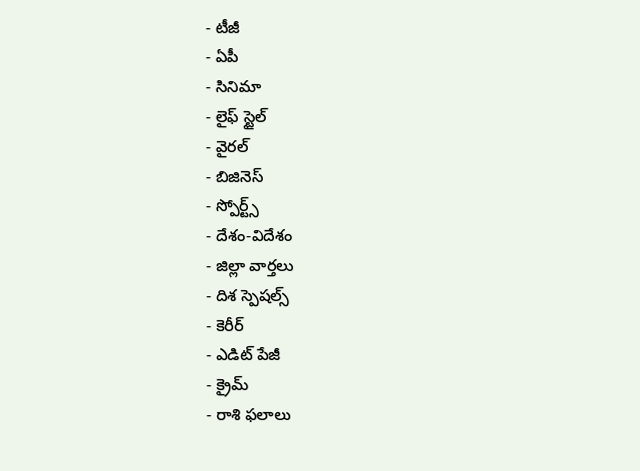- టీజీ
- ఏపీ
- సినిమా
- లైఫ్ స్టైల్
- వైరల్
- బిజినెస్
- స్పోర్ట్స్
- దేశం-విదేశం
- జిల్లా వార్తలు
- దిశ స్పెషల్స్
- కెరీర్
- ఎడిట్ పేజీ
- క్రైమ్
- రాశి ఫలాలు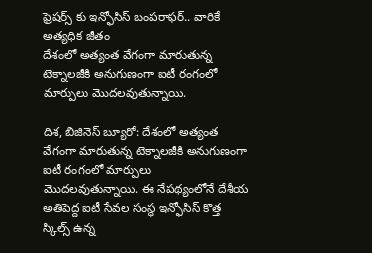ఫ్రెషర్స్ కు ఇన్ఫోసిస్ బంపరాఫర్.. వారికే అత్యధిక జీతం
దేశంలో అత్యంత వేగంగా మారుతున్న టెక్నాలజీకి అనుగుణంగా ఐటీ రంగంలో మార్పులు మొదలవుతున్నాయి.

దిశ, బిజినెస్ బ్యూరో: దేశంలో అత్యంత వేగంగా మారుతున్న టెక్నాలజీకి అనుగుణంగా ఐటీ రంగంలో మార్పులు మొదలవుతున్నాయి. ఈ నేపథ్యంలోనే దేశీయ అతిపెద్ద ఐటీ సేవల సంస్థ ఇన్ఫోసిస్ కొత్త స్కిల్స్ ఉన్న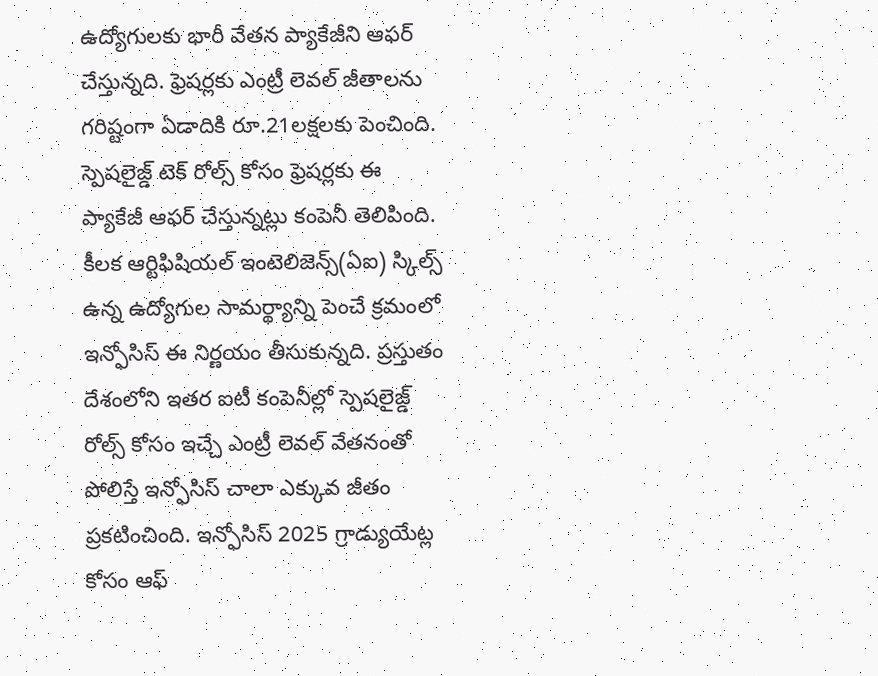ఉద్యోగులకు భారీ వేతన ప్యాకేజీని ఆఫర్ చేస్తున్నది. ఫ్రెషర్లకు ఎంట్రీ లెవల్ జీతాలను గరిష్టంగా ఏడాదికి రూ.21లక్షలకు పెంచింది. స్పెషలైజ్డ్ టెక్ రోల్స్ కోసం ఫ్రెషర్లకు ఈ ప్యాకేజీ ఆఫర్ చేస్తున్నట్లు కంపెనీ తెలిపింది. కీలక ఆర్టిఫిషియల్ ఇంటెలిజెన్స్(ఏఐ) స్కిల్స్ ఉన్న ఉద్యోగుల సామర్థ్యాన్ని పెంచే క్రమంలో ఇన్ఫోసిస్ ఈ నిర్ణయం తీసుకున్నది. ప్రస్తుతం దేశంలోని ఇతర ఐటీ కంపెనీల్లో స్పెషలైజ్డ్ రోల్స్ కోసం ఇచ్చే ఎంట్రీ లెవల్ వేతనంతో పోలిస్తే ఇన్ఫోసిస్ చాలా ఎక్కువ జీతం ప్రకటించింది. ఇన్ఫోసిస్ 2025 గ్రాడ్యుయేట్ల కోసం ఆఫ్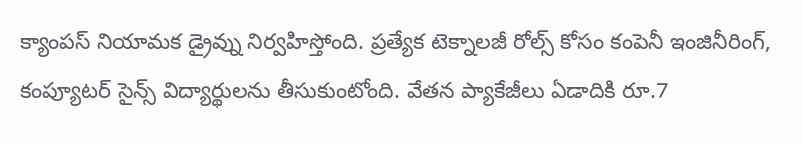క్యాంపస్ నియామక డ్రైవ్ను నిర్వహిస్తోంది. ప్రత్యేక టెక్నాలజీ రోల్స్ కోసం కంపెనీ ఇంజినీరింగ్, కంప్యూటర్ సైన్స్ విద్యార్థులను తీసుకుంటోంది. వేతన ప్యాకేజీలు ఏడాదికి రూ.7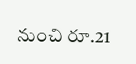నుంచి రూ.21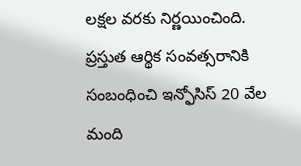లక్షల వరకు నిర్ణయించింది. ప్రస్తుత ఆర్థిక సంవత్సరానికి సంబంధించి ఇన్ఫోసిస్ 20 వేల మంది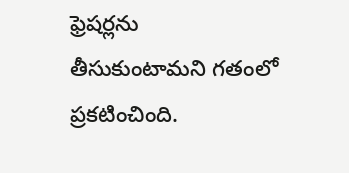ఫ్రెషర్లను తీసుకుంటామని గతంలో ప్రకటించింది.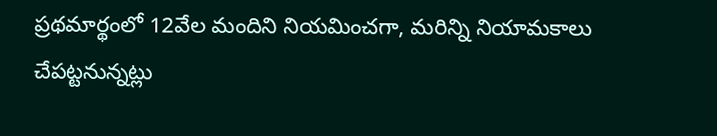ప్రథమార్థంలో 12వేల మందిని నియమించగా, మరిన్ని నియామకాలు చేపట్టనున్నట్లు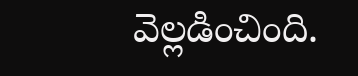వెల్లడించింది.